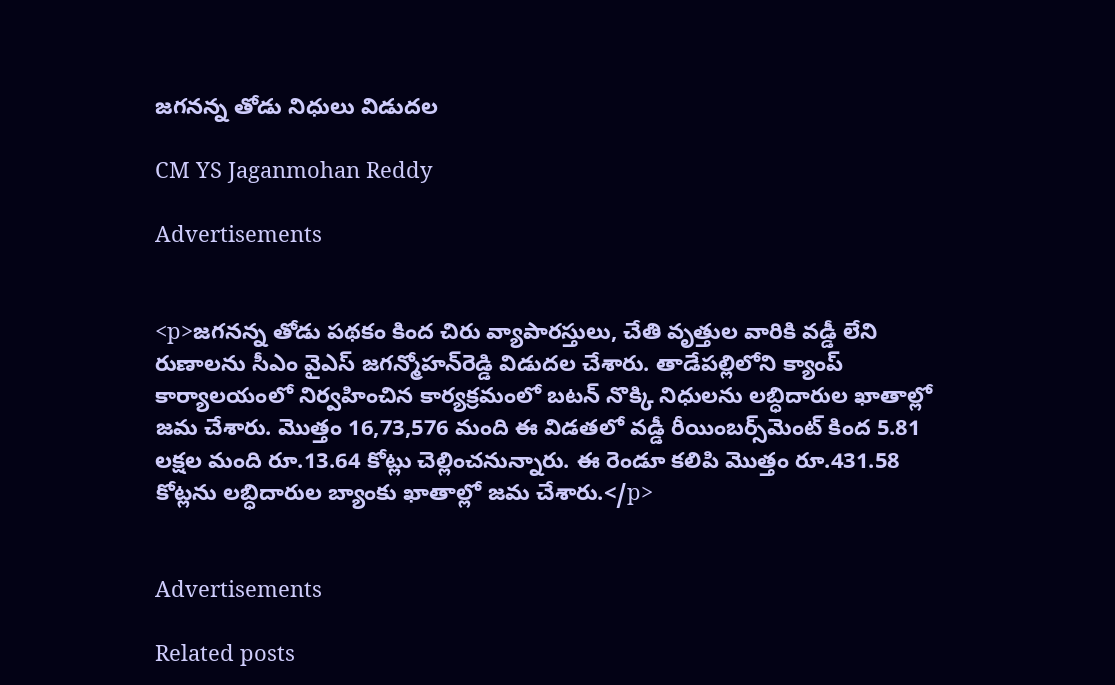జగనన్న తోడు నిధులు విడుదల

CM YS Jaganmohan Reddy

Advertisements


<p>జగనన్న తోడు పథకం కింద చిరు వ్యాపారస్తులు, చేతి వృత్తుల వారికి వడ్డీ లేని రుణాలను సీఎం వైఎస్‌ జగన్మోహన్‌రెడ్డి విడుదల చేశారు. తాడేపల్లిలోని క్యాంప్‌ కార్యాలయంలో నిర్వహించిన కార్యక్రమంలో బటన్‌ నొక్కి నిధులను లబ్ధిదారుల ఖాతాల్లో జమ చేశారు. మొత్తం 16,73,576 మంది ఈ విడతలో వడ్డీ రీయింబర్స్‌మెంట్‌ కింద 5.81 లక్షల మంది రూ.13.64 కోట్లు చెల్లించనున్నారు. ఈ రెండూ కలిపి మొత్తం రూ.431.58 కోట్లను లబ్ధిదారుల బ్యాంకు ఖాతాల్లో జమ చేశారు.</p>


Advertisements

Related posts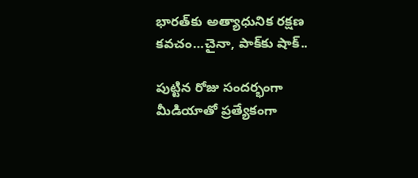భారత్‌కు అత్యాధునిక రక్షణ కవచం…చైనా, పాక్‌కు షాక్..

పుట్టిన రోజు సందర్భంగా మీడియాతో ప్రత్యేకంగా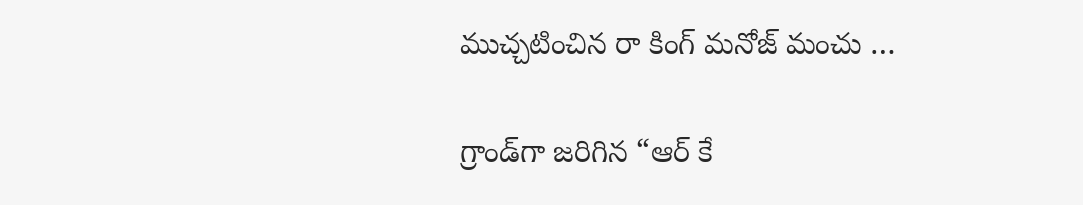ముచ్చటించిన రా కింగ్ మనోజ్ మంచు …

గ్రాండ్‌గా జరిగిన “ఆర్ కే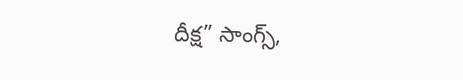దీక్ష” సాంగ్స్,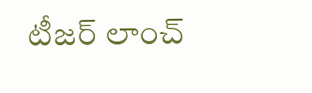టీజర్ లాంచ్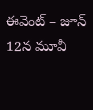ఈవెంట్ – జూన్ 12న మూవీ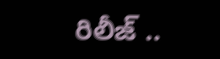రిలీజ్ ..